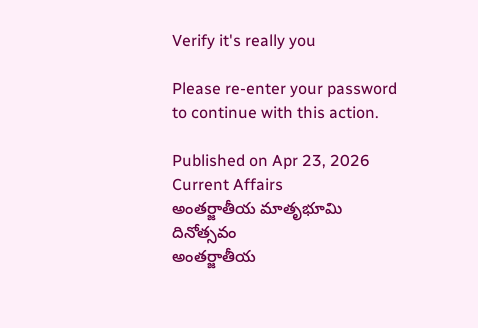Verify it's really you

Please re-enter your password to continue with this action.

Published on Apr 23, 2026
Current Affairs
అంతర్జాతీయ మాతృభూమి దినోత్సవం
అంతర్జాతీయ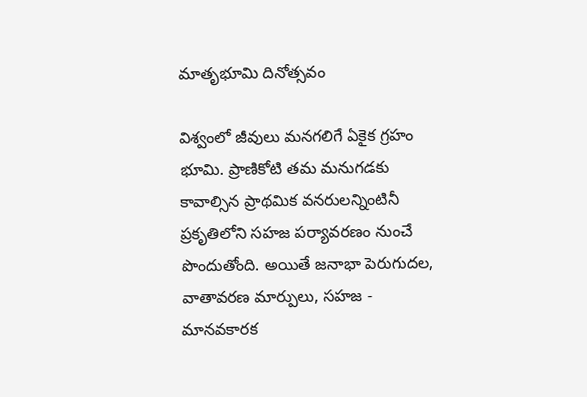మాతృభూమి దినోత్సవం

విశ్వంలో జీవులు మనగలిగే ఏకైక గ్రహం భూమి. ప్రాణికోటి తమ మనుగడకు కావాల్సిన ప్రాథమిక వనరులన్నింటినీ ప్రకృతిలోని సహజ పర్యావరణం నుంచే పొందుతోంది. అయితే జనాభా పెరుగుదల, వాతావరణ మార్పులు, సహజ - మానవకారక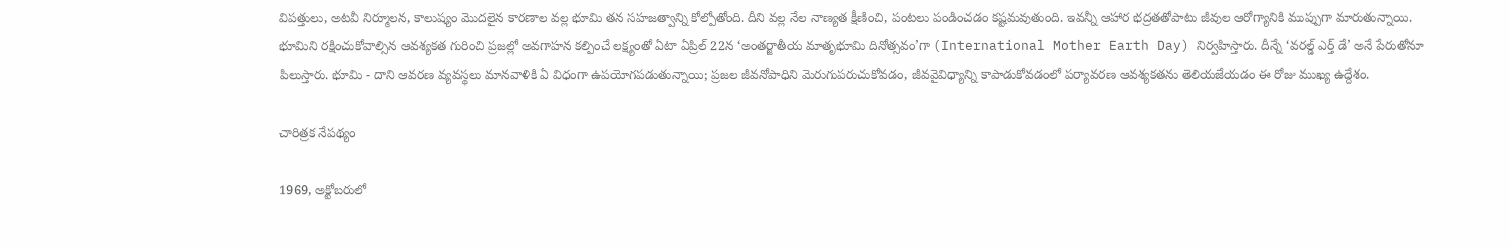విపత్తులు, అటవీ నిర్మూలన, కాలుష్యం మొదలైన కారణాల వల్ల భూమి తన సహజత్వాన్ని కోల్పోతోంది. దీని వల్ల నేల నాణ్యత క్షీణించి, పంటలు పండించడం కష్టమవుతుంది. ఇవన్నీ ఆహార భద్రతతోపాటు జీవుల ఆరోగ్యానికి ముప్పుగా మారుతున్నాయి. భూమిని రక్షించుకోవాల్సిన ఆవశ్యకత గురించి ప్రజల్లో అవగాహన కల్పించే లక్ష్యంతో ఏటా ఏప్రిల్‌ 22న ‘అంతర్జాతీయ మాతృభూమి దినోత్సవం’గా (International Mother Earth Day) నిర్వహిస్తారు. దీన్నే ‘వరల్డ్‌ ఎర్త్‌ డే’ అనే పేరుతోనూ పిలుస్తారు. భూమి - దాని ఆవరణ వ్యవస్థలు మానవాళికి ఏ విధంగా ఉపయోగపడుతున్నాయి; ప్రజల జీవనోపాధిని మెరుగుపరుచుకోవడం, జీవవైవిధ్యాన్ని కాపాడుకోవడంలో పర్యావరణ ఆవశ్యకతను తెలియజేయడం ఈ రోజు ముఖ్య ఉద్దేశం.

చారిత్రక నేపథ్యం

1969, అక్టోబరులో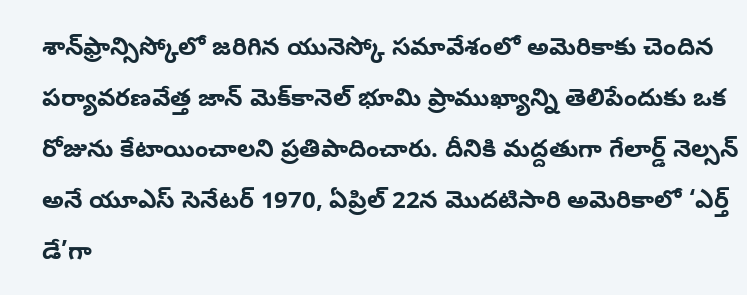శాన్‌ఫ్రాన్సిస్కోలో జరిగిన యునెస్కో సమావేశంలో అమెరికాకు చెందిన పర్యావరణవేత్త జాన్‌ మెక్‌కానెల్‌ భూమి ప్రాముఖ్యాన్ని తెలిపేందుకు ఒక రోజును కేటాయించాలని ప్రతిపాదించారు. దీనికి మద్దతుగా గేలార్డ్‌ నెల్సన్‌ అనే యూఎస్‌ సెనేటర్‌ 1970, ఏప్రిల్‌ 22న మొదటిసారి అమెరికాలో ‘ఎర్త్‌ డే’గా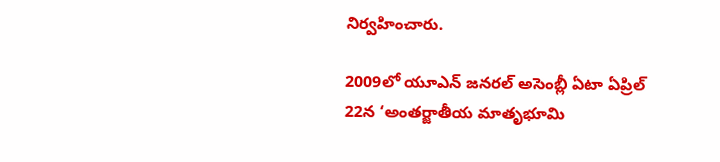నిర్వహించారు.

2009లో యూఎన్‌ జనరల్‌ అసెంబ్లీ ఏటా ఏప్రిల్‌ 22న ‘అంతర్జాతీయ మాతృభూమి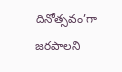దినోత్సవం’గా జరపాలని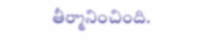తీర్మానించింది.